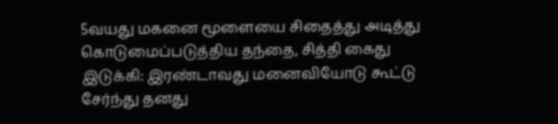5வயது மகனை மூளையை சிதைத்து அடித்து கொடுமைப்படுத்திய தந்தை, சித்தி கைது
இடுக்கி: இரண்டாவது மனைவியோடு கூட்டு சேர்ந்து தனது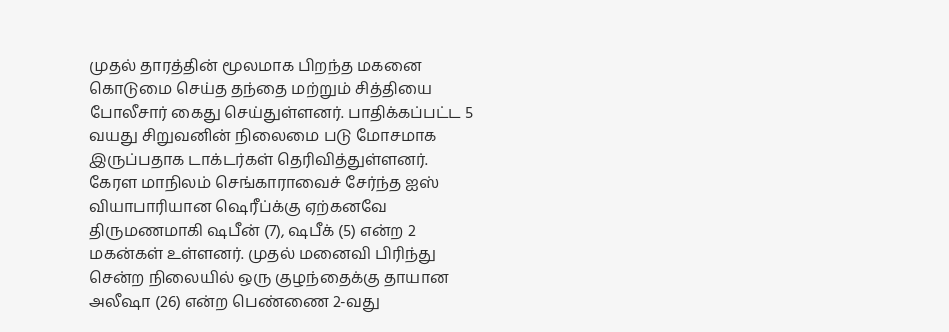முதல் தாரத்தின் மூலமாக பிறந்த மகனை கொடுமை செய்த தந்தை மற்றும் சித்தியை போலீசார் கைது செய்துள்ளனர். பாதிக்கப்பட்ட 5 வயது சிறுவனின் நிலைமை படு மோசமாக இருப்பதாக டாக்டர்கள் தெரிவித்துள்ளனர்.
கேரள மாநிலம் செங்காராவைச் சேர்ந்த ஐஸ் வியாபாரியான ஷெரீப்க்கு ஏற்கனவே திருமணமாகி ஷபீன் (7), ஷபீக் (5) என்ற 2 மகன்கள் உள்ளனர். முதல் மனைவி பிரிந்து சென்ற நிலையில் ஒரு குழந்தைக்கு தாயான அலீஷா (26) என்ற பெண்ணை 2-வது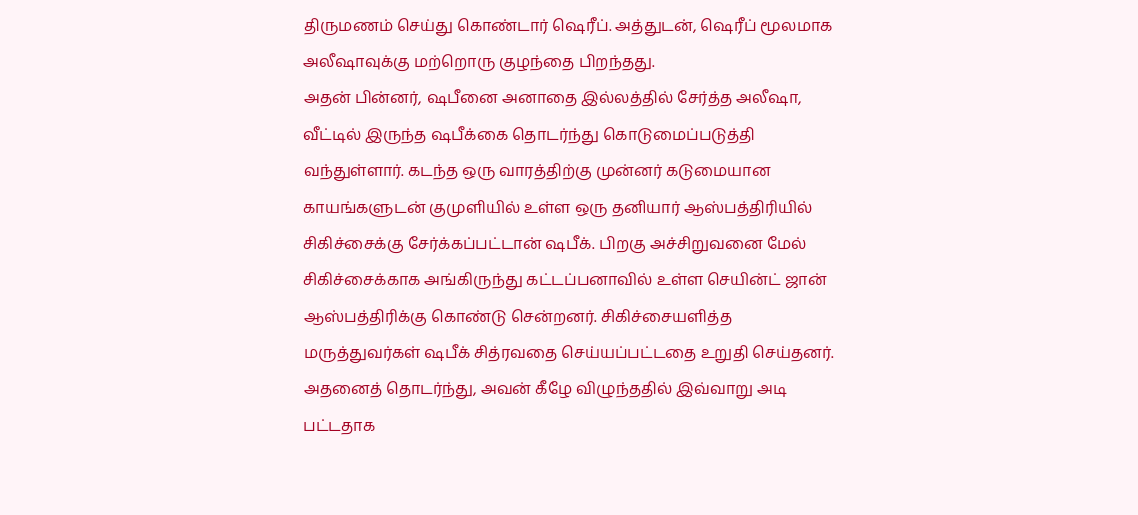திருமணம் செய்து கொண்டார் ஷெரீப். அத்துடன், ஷெரீப் மூலமாக அலீஷாவுக்கு மற்றொரு குழந்தை பிறந்தது.
அதன் பின்னர், ஷபீனை அனாதை இல்லத்தில் சேர்த்த அலீஷா, வீட்டில் இருந்த ஷபீக்கை தொடர்ந்து கொடுமைப்படுத்தி வந்துள்ளார். கடந்த ஒரு வாரத்திற்கு முன்னர் கடுமையான காயங்களுடன் குமுளியில் உள்ள ஒரு தனியார் ஆஸ்பத்திரியில் சிகிச்சைக்கு சேர்க்கப்பட்டான் ஷபீக். பிறகு அச்சிறுவனை மேல் சிகிச்சைக்காக அங்கிருந்து கட்டப்பனாவில் உள்ள செயின்ட் ஜான் ஆஸ்பத்திரிக்கு கொண்டு சென்றனர். சிகிச்சையளித்த மருத்துவர்கள் ஷபீக் சித்ரவதை செய்யப்பட்டதை உறுதி செய்தனர். அதனைத் தொடர்ந்து, அவன் கீழே விழுந்ததில் இவ்வாறு அடி பட்டதாக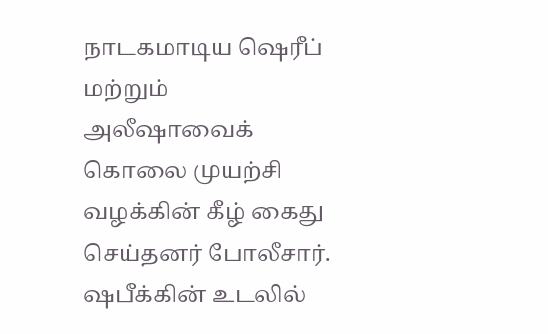நாடகமாடிய ஷெரீப் மற்றும் அலீஷாவைக் கொலை முயற்சி வழக்கின் கீழ் கைது செய்தனர் போலீசார்.
ஷபீக்கின் உடலில்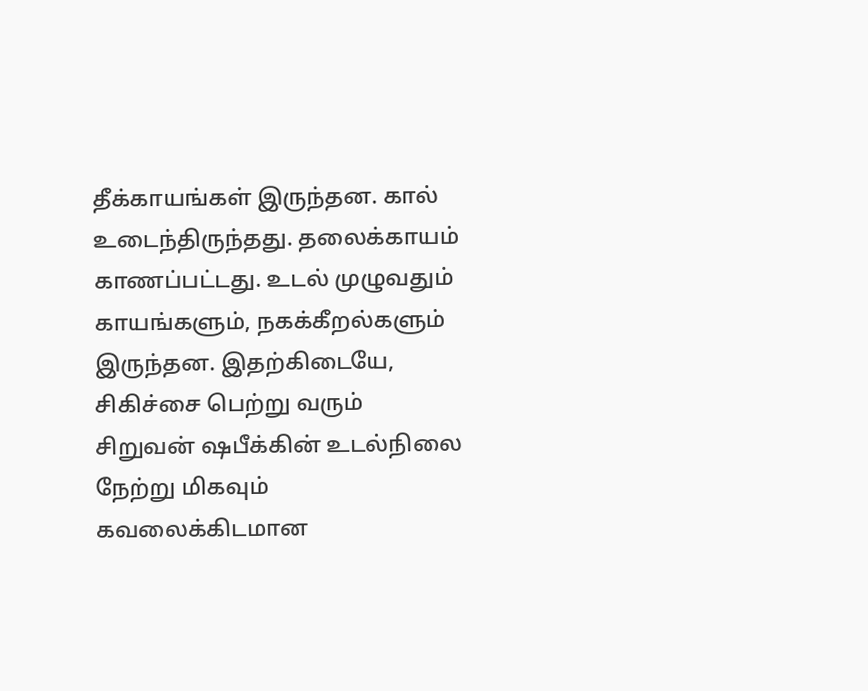தீக்காயங்கள் இருந்தன. கால் உடைந்திருந்தது. தலைக்காயம் காணப்பட்டது. உடல் முழுவதும் காயங்களும், நகக்கீறல்களும் இருந்தன. இதற்கிடையே, சிகிச்சை பெற்று வரும் சிறுவன் ஷபீக்கின் உடல்நிலை நேற்று மிகவும் கவலைக்கிடமான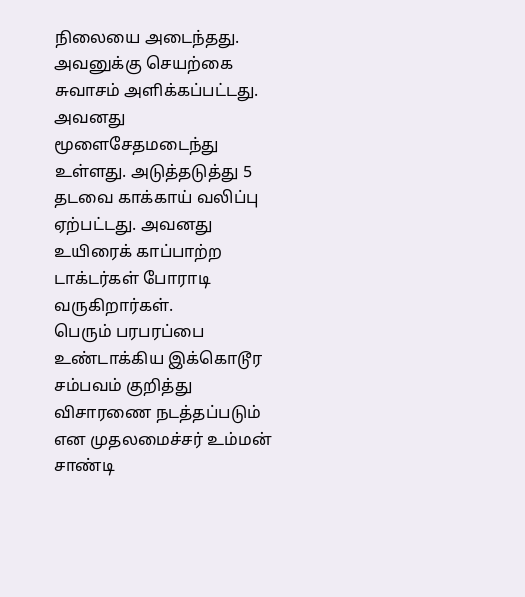நிலையை அடைந்தது. அவனுக்கு செயற்கை சுவாசம் அளிக்கப்பட்டது. அவனது மூளைசேதமடைந்து உள்ளது. அடுத்தடுத்து 5 தடவை காக்காய் வலிப்பு ஏற்பட்டது. அவனது உயிரைக் காப்பாற்ற டாக்டர்கள் போராடி வருகிறார்கள்.
பெரும் பரபரப்பை உண்டாக்கிய இக்கொடூர சம்பவம் குறித்து விசாரணை நடத்தப்படும் என முதலமைச்சர் உம்மன் சாண்டி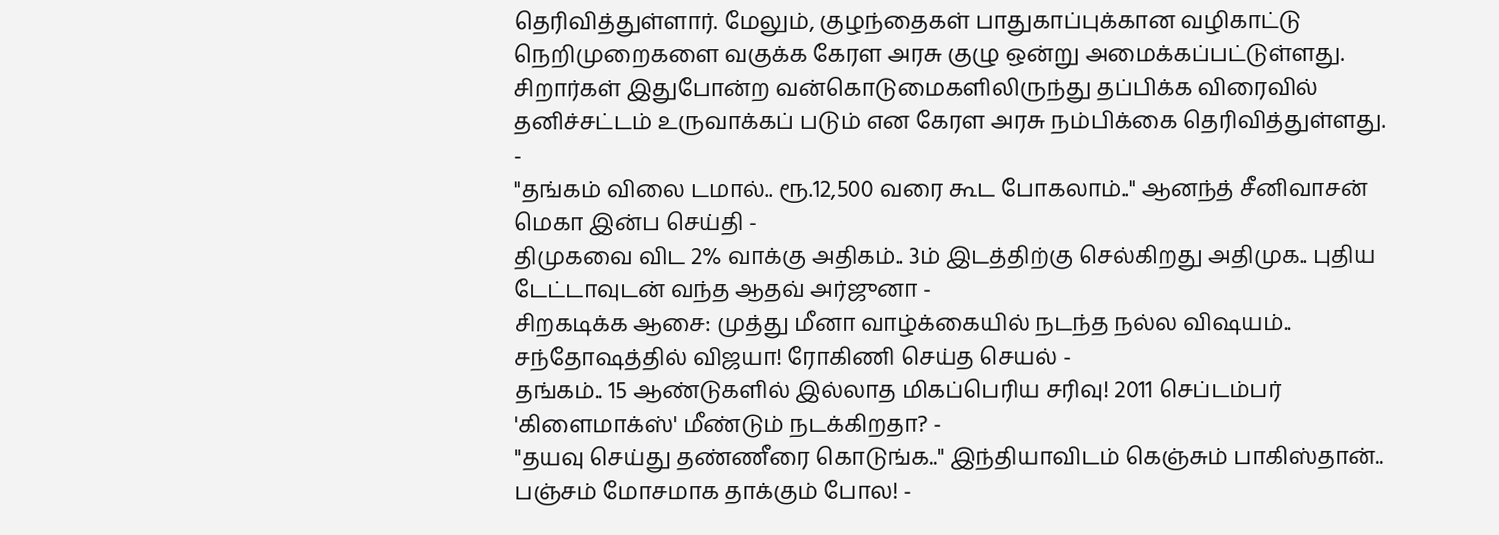தெரிவித்துள்ளார். மேலும், குழந்தைகள் பாதுகாப்புக்கான வழிகாட்டு நெறிமுறைகளை வகுக்க கேரள அரசு குழு ஒன்று அமைக்கப்பட்டுள்ளது.
சிறார்கள் இதுபோன்ற வன்கொடுமைகளிலிருந்து தப்பிக்க விரைவில் தனிச்சட்டம் உருவாக்கப் படும் என கேரள அரசு நம்பிக்கை தெரிவித்துள்ளது.
-
"தங்கம் விலை டமால்.. ரூ.12,500 வரை கூட போகலாம்.." ஆனந்த் சீனிவாசன் மெகா இன்ப செய்தி -
திமுகவை விட 2% வாக்கு அதிகம்.. 3ம் இடத்திற்கு செல்கிறது அதிமுக.. புதிய டேட்டாவுடன் வந்த ஆதவ் அர்ஜுனா -
சிறகடிக்க ஆசை: முத்து மீனா வாழ்க்கையில் நடந்த நல்ல விஷயம்.. சந்தோஷத்தில் விஜயா! ரோகிணி செய்த செயல் -
தங்கம்.. 15 ஆண்டுகளில் இல்லாத மிகப்பெரிய சரிவு! 2011 செப்டம்பர் 'கிளைமாக்ஸ்' மீண்டும் நடக்கிறதா? -
"தயவு செய்து தண்ணீரை கொடுங்க.." இந்தியாவிடம் கெஞ்சும் பாகிஸ்தான்.. பஞ்சம் மோசமாக தாக்கும் போல! -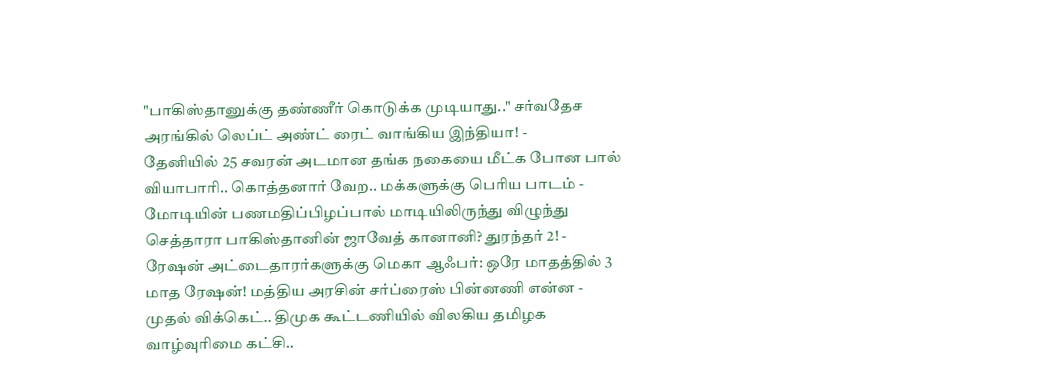"பாகிஸ்தானுக்கு தண்ணீர் கொடுக்க முடியாது.." சர்வதேச அரங்கில் லெப்ட் அண்ட் ரைட் வாங்கிய இந்தியா! -
தேனியில் 25 சவரன் அடமான தங்க நகையை மீட்க போன பால் வியாபாரி.. கொத்தனார் வேற.. மக்களுக்கு பெரிய பாடம் -
மோடியின் பணமதிப்பிழப்பால் மாடியிலிருந்து விழுந்து செத்தாரா பாகிஸ்தானின் ஜாவேத் கானானி? துரந்தர் 2! -
ரேஷன் அட்டைதாரர்களுக்கு மெகா ஆஃபர்: ஒரே மாதத்தில் 3 மாத ரேஷன்! மத்திய அரசின் சர்ப்ரைஸ் பின்னணி என்ன -
முதல் விக்கெட்.. திமுக கூட்டணியில் விலகிய தமிழக வாழ்வுரிமை கட்சி..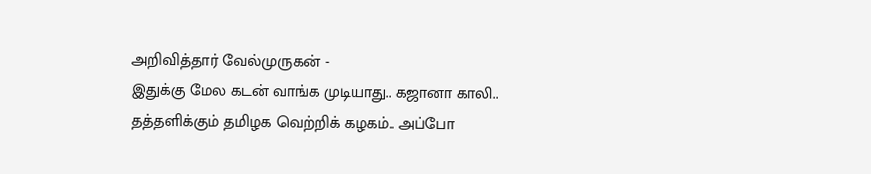அறிவித்தார் வேல்முருகன் -
இதுக்கு மேல கடன் வாங்க முடியாது.. கஜானா காலி.. தத்தளிக்கும் தமிழக வெற்றிக் கழகம்.. அப்போ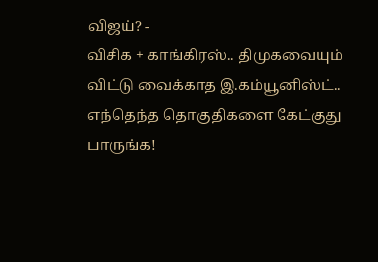விஜய்? -
விசிக + காங்கிரஸ்.. திமுகவையும் விட்டு வைக்காத இ.கம்யூனிஸ்ட்.. எந்தெந்த தொகுதிகளை கேட்குது பாருங்க!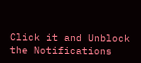Click it and Unblock the Notifications